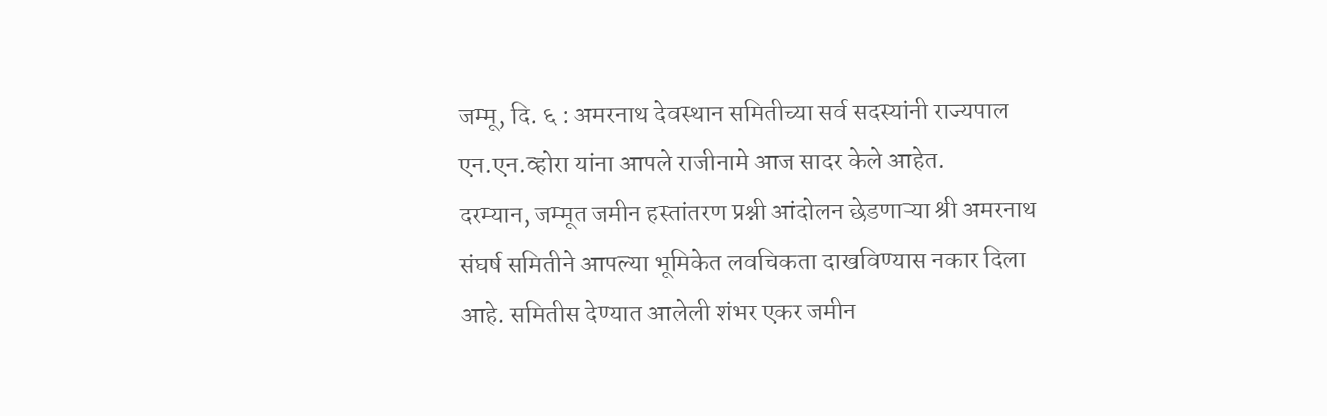जम्मू, दि. ६ : अमरनाथ देवस्थान समितीच्या सर्व सदस्यांनी राज्यपाल एन.एन.व्होरा यांना आपले राजीनामे आज सादर केले आहेत.
दरम्यान, जम्मूत जमीन हस्तांतरण प्रश्नी आंदोलन छेडणाऱ्या श्री अमरनाथ संघर्ष समितीने आपल्या भूमिकेत लवचिकता दाखविण्यास नकार दिला आहे. समितीस देण्यात आलेली शंभर एकर जमीन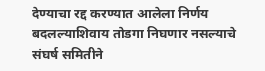देण्याचा रद्द करण्यात आलेला निर्णय बदलल्याशिवाय तोडगा निघणार नसल्याचे संघर्ष समितीने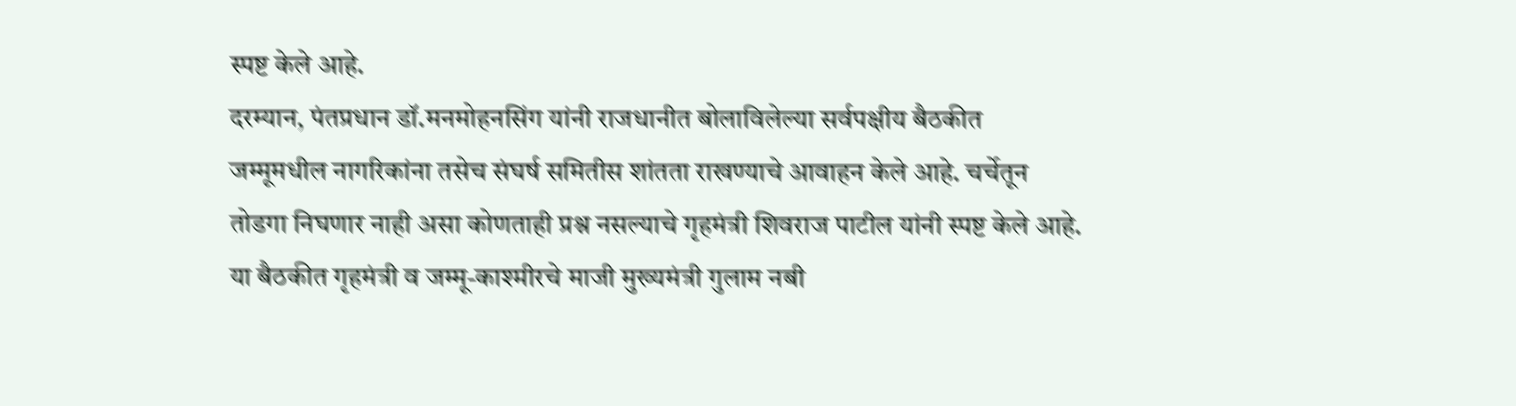स्पष्ट केले आहे.
दरम्यान, पंतप्रधान डॉ.मनमोहनसिंग यांनी राजधानीत बोलाविलेल्या सर्वपक्षीय बैठकीत जम्मूमधील नागरिकांना तसेच संघर्ष समितीस शांतता राखण्याचे आवाहन केले आहे. चर्चेतून तोडगा निघणार नाही असा कोणताही प्रश्न नसल्याचे गृहमंत्री शिवराज पाटील यांनी स्पष्ट केले आहे.
या बैठकीत गृहमंत्री व जम्मू-काश्मीरचे माजी मुख्यमंत्री गुलाम नबी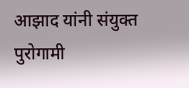आझाद यांनी संयुक्त पुरोगामी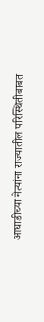आघाडीच्या नेत्यांना राज्यातील परिस्थितीबाबत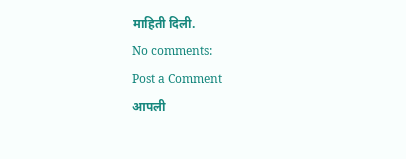माहिती दिली.
No comments:
Post a Comment
आपली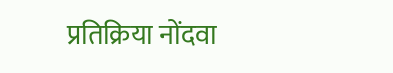प्रतिक्रिया नोंदवा